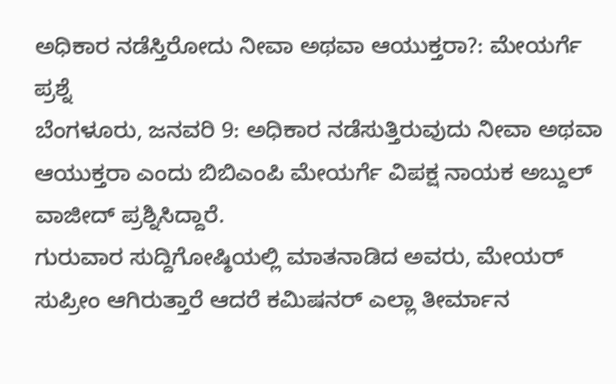ಅಧಿಕಾರ ನಡೆಸ್ತಿರೋದು ನೀವಾ ಅಥವಾ ಆಯುಕ್ತರಾ?: ಮೇಯರ್ಗೆ ಪ್ರಶ್ನೆ
ಬೆಂಗಳೂರು, ಜನವರಿ 9: ಅಧಿಕಾರ ನಡೆಸುತ್ತಿರುವುದು ನೀವಾ ಅಥವಾ ಆಯುಕ್ತರಾ ಎಂದು ಬಿಬಿಎಂಪಿ ಮೇಯರ್ಗೆ ವಿಪಕ್ಷ ನಾಯಕ ಅಬ್ದುಲ್ ವಾಜೀದ್ ಪ್ರಶ್ನಿಸಿದ್ದಾರೆ.
ಗುರುವಾರ ಸುದ್ದಿಗೋಷ್ಠಿಯಲ್ಲಿ ಮಾತನಾಡಿದ ಅವರು, ಮೇಯರ್ ಸುಪ್ರೀಂ ಆಗಿರುತ್ತಾರೆ ಆದರೆ ಕಮಿಷನರ್ ಎಲ್ಲಾ ತೀರ್ಮಾನ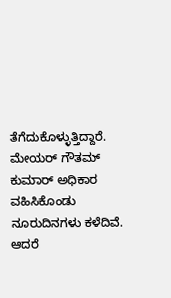ತೆಗೆದುಕೊಳ್ಳುತ್ತಿದ್ದಾರೆ.
ಮೇಯರ್ ಗೌತಮ್ ಕುಮಾರ್ ಅಧಿಕಾರ ವಹಿಸಿಕೊಂಡು ನೂರುದಿನಗಳು ಕಳೆದಿವೆ. ಆದರೆ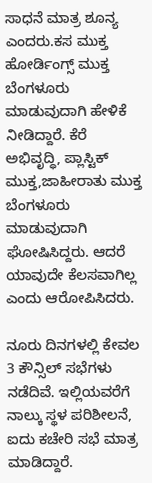ಸಾಧನೆ ಮಾತ್ರ ಶೂನ್ಯ ಎಂದರು.ಕಸ ಮುಕ್ತ ಹೋರ್ಡಿಂಗ್ಸ್ ಮುಕ್ತ ಬೆಂಗಳೂರು ಮಾಡುವುದಾಗಿ ಹೇಳಿಕೆ ನೀಡಿದ್ದಾರೆ. ಕೆರೆ ಅಭಿವೃದ್ಧಿ, ಪ್ಲಾಸ್ಟಿಕ್ ಮುಕ್ತ,ಜಾಹೀರಾತು ಮುಕ್ತ ಬೆಂಗಳೂರು ಮಾಡುವುದಾಗಿ ಘೋಷಿಸಿದ್ದರು. ಆದರೆ ಯಾವುದೇ ಕೆಲಸವಾಗಿಲ್ಲ ಎಂದು ಆರೋಪಿಸಿದರು.

ನೂರು ದಿನಗಳಲ್ಲಿ ಕೇವಲ 3 ಕೌನ್ಸಿಲ್ ಸಭೆಗಳು ನಡೆದಿವೆ. ಇಲ್ಲಿಯವರೆಗೆ ನಾಲ್ಕು ಸ್ಥಳ ಪರಿಶೀಲನೆ, ಐದು ಕಚೇರಿ ಸಭೆ ಮಾತ್ರ ಮಾಡಿದ್ದಾರೆ.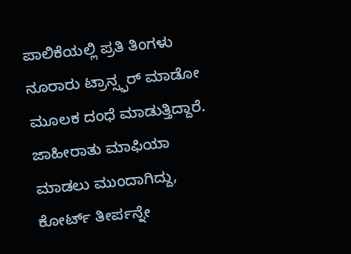ಪಾಲಿಕೆಯಲ್ಲಿ ಪ್ರತಿ ತಿಂಗಳು ನೂರಾರು ಟ್ರಾನ್ಸ್ಫರ್ ಮಾಡೋ ಮೂಲಕ ದಂಧೆ ಮಾಡುತ್ತಿದ್ದಾರೆ. ಜಾಹೀರಾತು ಮಾಫಿಯಾ ಮಾಡಲು ಮುಂದಾಗಿದ್ದು, ಕೋರ್ಟ್ ತೀರ್ಪನ್ನೇ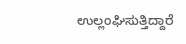ಉಲ್ಲಂಘಿಸುತ್ತಿದ್ದಾರೆ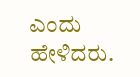ಎಂದು ಹೇಳಿದರು.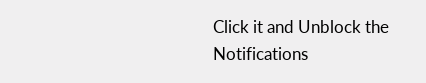Click it and Unblock the Notifications